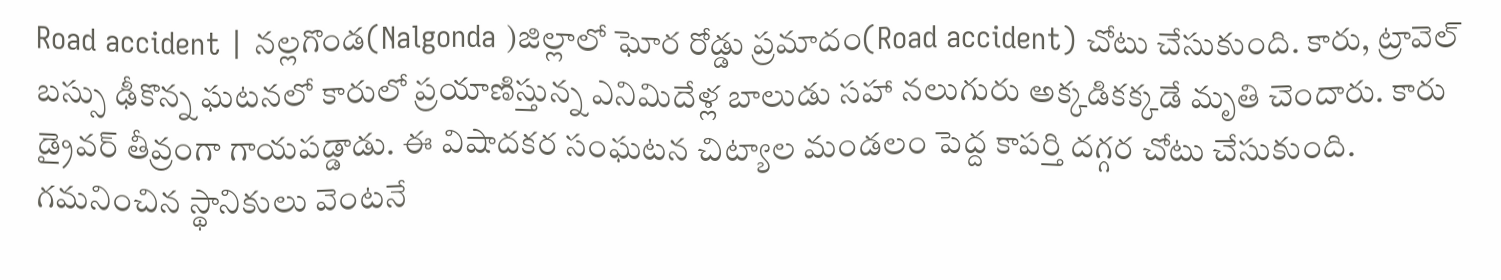Road accident | నల్లగొండ(Nalgonda )జిల్లాలో ఘోర రోడ్డు ప్రమాదం(Road accident) చోటు చేసుకుంది. కారు, ట్రావెల్ బస్సు ఢీకొన్న ఘటనలో కారులో ప్రయాణిస్తున్న ఎనిమిదేళ్ల బాలుడు సహా నలుగురు అక్కడికక్కడే మృతి చెందారు. కారు డ్రైవర్ తీవ్రంగా గాయపడ్డాడు. ఈ విషాదకర సంఘటన చిట్యాల మండలం పెద్ద కాపర్తి దగ్గర చోటు చేసుకుంది.
గమనించిన స్థానికులు వెంటనే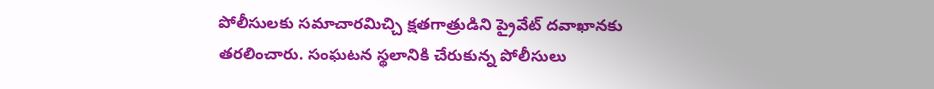పోలీసులకు సమాచారమిచ్చి క్షతగాత్రుడిని ప్రైవేట్ దవాఖానకు తరలించారు. సంఘటన స్థలానికి చేరుకున్న పోలీసులు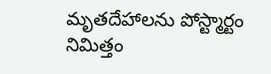మృతదేహాలను పోస్ట్మార్టం నిమిత్తం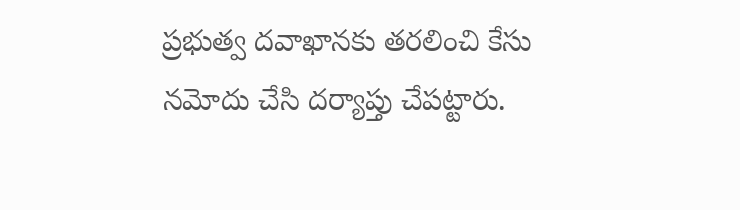ప్రభుత్వ దవాఖానకు తరలించి కేసు నమోదు చేసి దర్యాప్తు చేపట్టారు.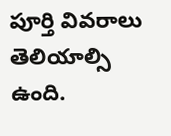పూర్తి వివరాలు తెలియాల్సి ఉంది.